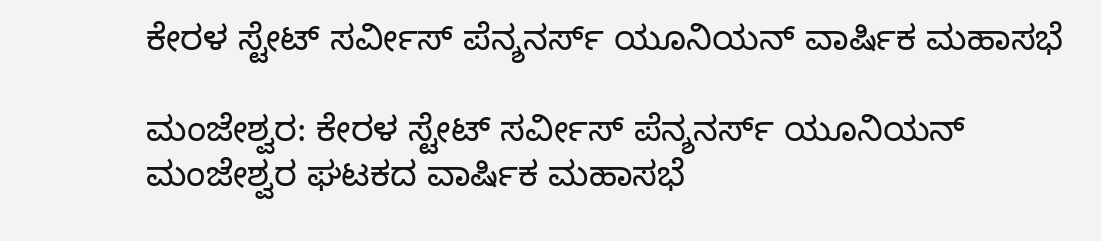ಕೇರಳ ಸ್ಟೇಟ್ ಸರ್ವೀಸ್ ಪೆನ್ಶನರ್ಸ್ ಯೂನಿಯನ್ ವಾರ್ಷಿಕ ಮಹಾಸಭೆ

ಮಂಜೇಶ್ವರ: ಕೇರಳ ಸ್ಟೇಟ್ ಸರ್ವೀಸ್ ಪೆನ್ಶನರ್ಸ್ ಯೂನಿಯನ್ ಮಂಜೇಶ್ವರ ಘಟಕದ ವಾರ್ಷಿಕ ಮಹಾಸಭೆ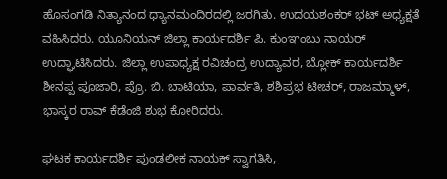ಹೊಸಂಗಡಿ ನಿತ್ಯಾನಂದ ಧ್ಯಾನಮಂದಿರದಲ್ಲಿ ಜರಗಿತು. ಉದಯಶಂಕರ್ ಭಟ್ ಅಧ್ಯಕ್ಷತೆ ವಹಿಸಿದರು. ಯೂನಿಯನ್ ಜಿಲ್ಲಾ ಕಾರ್ಯದರ್ಶಿ ಪಿ. ಕುಂಞಂಬು ನಾಯರ್ ಉದ್ಘಾಟಿಸಿದರು. ಜಿಲ್ಲಾ ಉಪಾಧ್ಯಕ್ಷ ರವಿಚಂದ್ರ ಉದ್ಯಾವರ, ಬ್ಲೋಕ್ ಕಾರ್ಯದರ್ಶಿ ಶೀನಪ್ಪ ಪೂಜಾರಿ, ಪ್ರೊ. ಬಿ. ಬಾಟಿಯಾ, ಪಾರ್ವತಿ, ಶಶಿಪ್ರಭ ಟೀಚರ್, ರಾಜಮ್ಮಾಳ್, ಭಾಸ್ಕರ ರಾವ್ ಕೆಡೆಂಜಿ ಶುಭ ಕೋರಿದರು.

ಘಟಕ ಕಾರ್ಯದರ್ಶಿ ಪುಂಡಲೀಕ ನಾಯಕ್ ಸ್ವಾಗತಿಸಿ,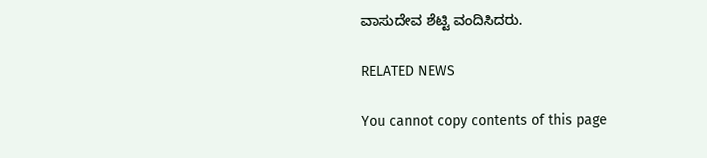ವಾಸುದೇವ ಶೆಟ್ಟಿ ವಂದಿಸಿದರು.

RELATED NEWS

You cannot copy contents of this page